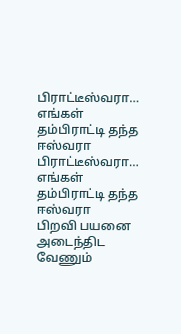பிராட்டீஸ்வரா… எங்கள் தம்பிராட்டி தந்த ஈஸ்வரா
பிராட்டீஸ்வரா… எங்கள் தம்பிராட்டி தந்த ஈஸ்வரா
பிறவி பயனை அடைந்திட வேணும்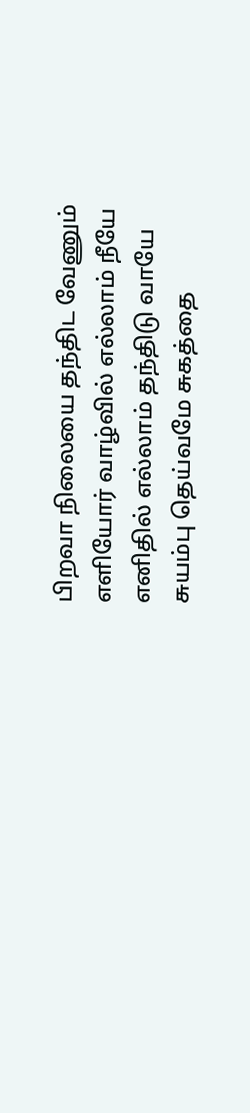பிறவா நிலையை தந்திட வேணும்
எளியோர் வாழ்வில் எல்லாம் நீயே
எனிதில் எல்லாம் தந்திடு வாயே
சுயம்பு தெய்வமே சுகத்தை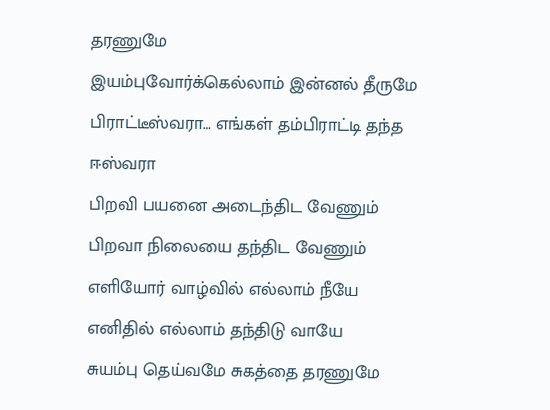தரணுமே
இயம்புவோர்க்கெல்லாம் இன்னல் தீருமே
பிராட்டீஸ்வரா… எங்கள் தம்பிராட்டி தந்த ஈஸ்வரா
பிறவி பயனை அடைந்திட வேணும்
பிறவா நிலையை தந்திட வேணும்
எளியோர் வாழ்வில் எல்லாம் நீயே
எனிதில் எல்லாம் தந்திடு வாயே
சுயம்பு தெய்வமே சுகத்தை தரணுமே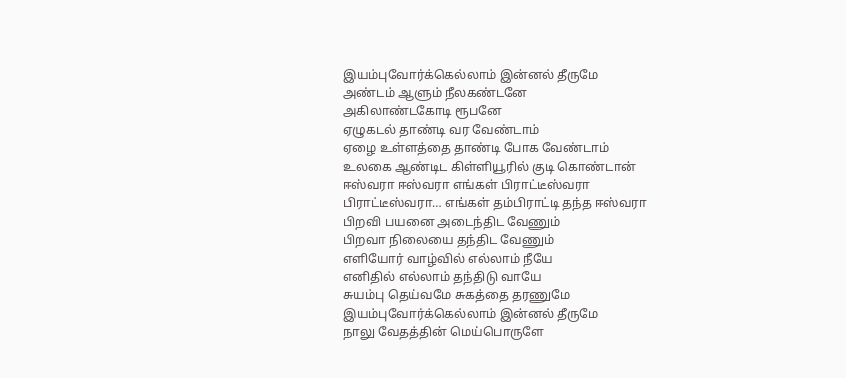இயம்புவோர்க்கெல்லாம் இன்னல் தீருமே
அண்டம் ஆளும் நீலகண்டனே
அகிலாண்டகோடி ரூபனே
ஏழுகடல் தாண்டி வர வேண்டாம்
ஏழை உள்ளத்தை தாண்டி போக வேண்டாம்
உலகை ஆண்டிட கிள்ளியூரில் குடி கொண்டான்
ஈஸ்வரா ஈஸ்வரா எங்கள் பிராட்டீஸ்வரா
பிராட்டீஸ்வரா… எங்கள் தம்பிராட்டி தந்த ஈஸ்வரா
பிறவி பயனை அடைந்திட வேணும்
பிறவா நிலையை தந்திட வேணும்
எளியோர் வாழ்வில் எல்லாம் நீயே
எனிதில் எல்லாம் தந்திடு வாயே
சுயம்பு தெய்வமே சுகத்தை தரணுமே
இயம்புவோர்க்கெல்லாம் இன்னல் தீருமே
நாலு வேதத்தின் மெய்பொருளே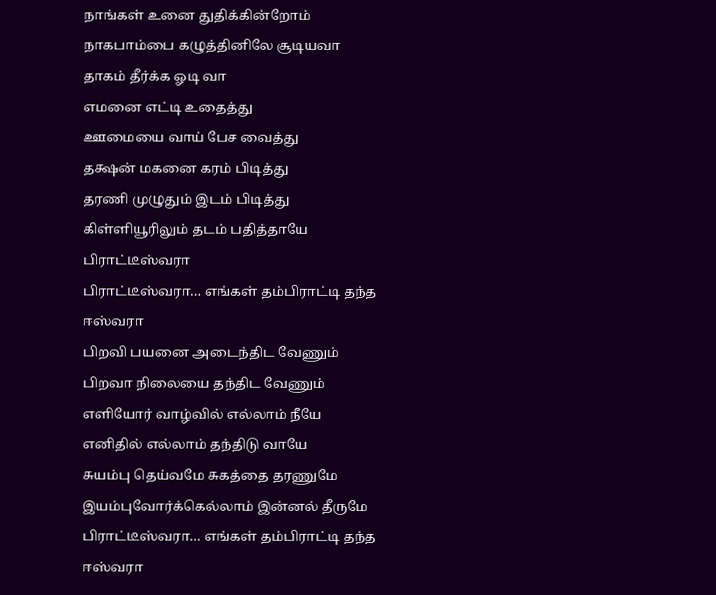நாங்கள் உனை துதிக்கின்றோம்
நாகபாம்பை கழுத்தினிலே சூடியவா
தாகம் தீர்க்க ஓடி வா
எமனை எட்டி உதைத்து
ஊமையை வாய் பேச வைத்து
தக்ஷன் மகனை கரம் பிடித்து
தரணி முழுதும் இடம் பிடித்து
கிள்ளியூரிலும் தடம் பதித்தாயே பிராட்டீஸ்வரா
பிராட்டீஸ்வரா… எங்கள் தம்பிராட்டி தந்த ஈஸ்வரா
பிறவி பயனை அடைந்திட வேணும்
பிறவா நிலையை தந்திட வேணும்
எளியோர் வாழ்வில் எல்லாம் நீயே
எனிதில் எல்லாம் தந்திடு வாயே
சுயம்பு தெய்வமே சுகத்தை தரணுமே
இயம்புவோர்க்கெல்லாம் இன்னல் தீருமே
பிராட்டீஸ்வரா… எங்கள் தம்பிராட்டி தந்த ஈஸ்வரா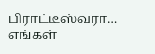பிராட்டீஸ்வரா… எங்கள்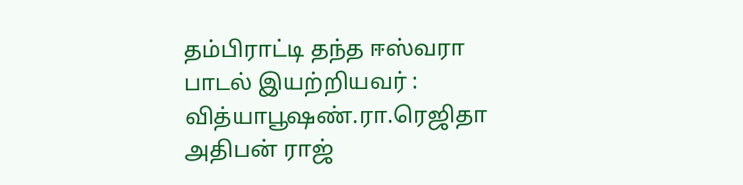தம்பிராட்டி தந்த ஈஸ்வரா
பாடல் இயற்றியவர் : வித்யாபூஷண்.ரா.ரெஜிதா அதிபன் ராஜ்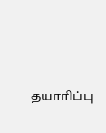தயாரிப்பு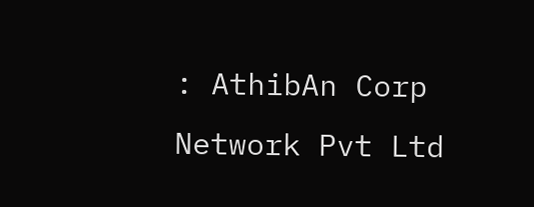: AthibAn Corp Network Pvt Ltd